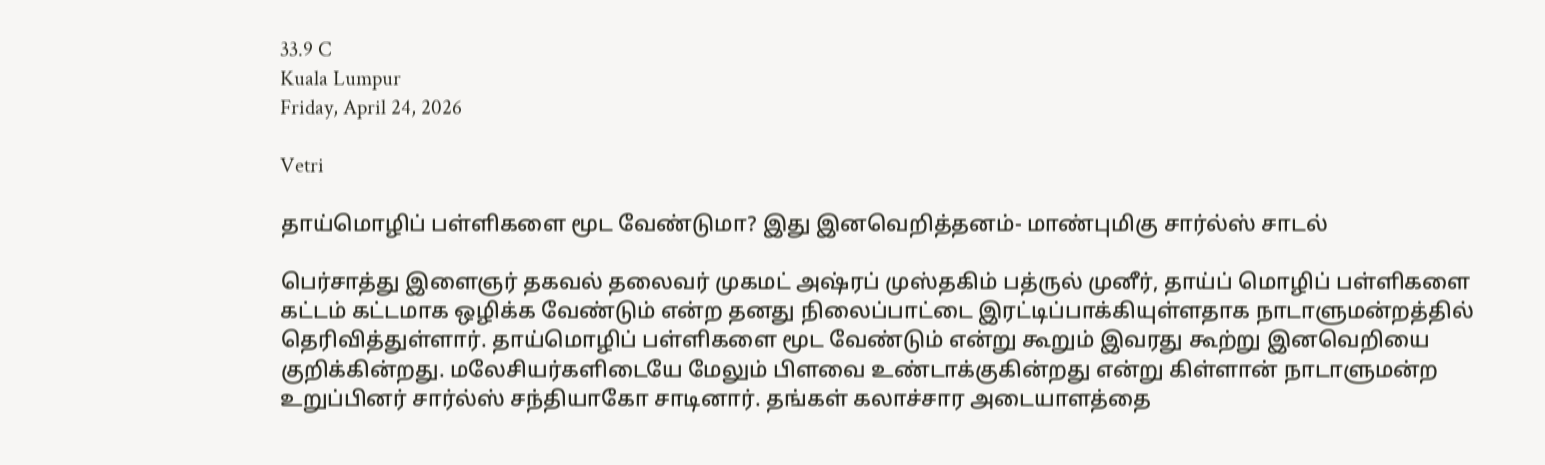33.9 C
Kuala Lumpur
Friday, April 24, 2026

Vetri

தாய்மொழிப் பள்ளிகளை மூட வேண்டுமா? இது இனவெறித்தனம்- மாண்புமிகு சார்ல்ஸ் சாடல்

பெர்சாத்து இளைஞர் தகவல் தலைவர் முகமட் அஷ்ரப் முஸ்தகிம் பத்ருல் முனீர், தாய்ப் மொழிப் பள்ளிகளை கட்டம் கட்டமாக ஒழிக்க வேண்டும் என்ற தனது நிலைப்பாட்டை இரட்டிப்பாக்கியுள்ளதாக நாடாளுமன்றத்தில் தெரிவித்துள்ளார். தாய்மொழிப் பள்ளிகளை மூட வேண்டும் என்று கூறும் இவரது கூற்று இனவெறியை குறிக்கின்றது. மலேசியர்களிடையே மேலும் பிளவை உண்டாக்குகின்றது என்று கிள்ளான் நாடாளுமன்ற உறுப்பினர் சார்ல்ஸ் சந்தியாகோ சாடினார். தங்கள் கலாச்சார அடையாளத்தை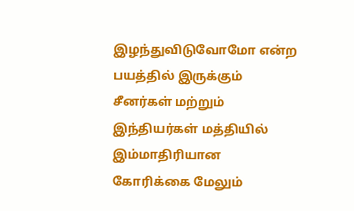இழந்துவிடுவோமோ என்ற பயத்தில் இருக்கும் சீனர்கள் மற்றும் இந்தியர்கள் மத்தியில் இம்மாதிரியான கோரிக்கை மேலும்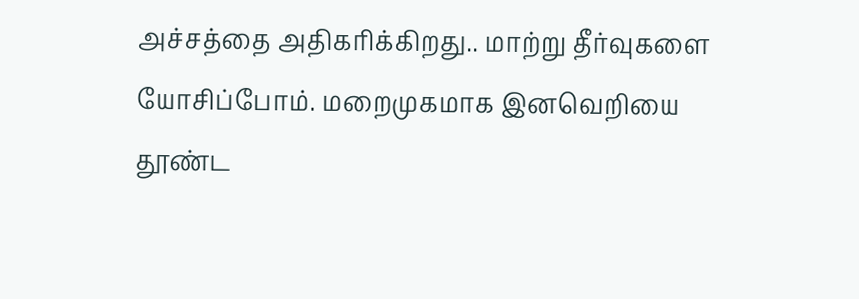அச்சத்தை அதிகரிக்கிறது.. மாற்று தீர்வுகளை யோசிப்போம். மறைமுகமாக இனவெறியை தூண்ட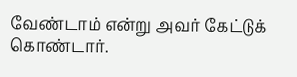வேண்டாம் என்று அவர் கேட்டுக் கொண்டார்.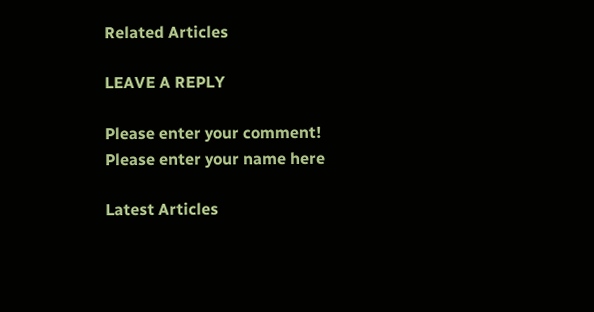Related Articles

LEAVE A REPLY

Please enter your comment!
Please enter your name here

Latest Articles